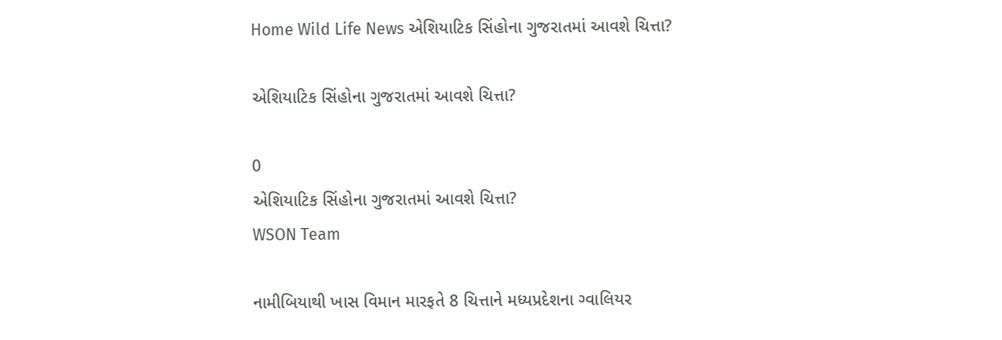Home Wild Life News એશિયાટિક સિંહોના ગુજરાતમાં આવશે ચિત્તા?

એશિયાટિક સિંહોના ગુજરાતમાં આવશે ચિત્તા?

0
એશિયાટિક સિંહોના ગુજરાતમાં આવશે ચિત્તા?
WSON Team

નામીબિયાથી ખાસ વિમાન મારફતે 8 ચિત્તાને મધ્યપ્રદેશના ગ્વાલિયર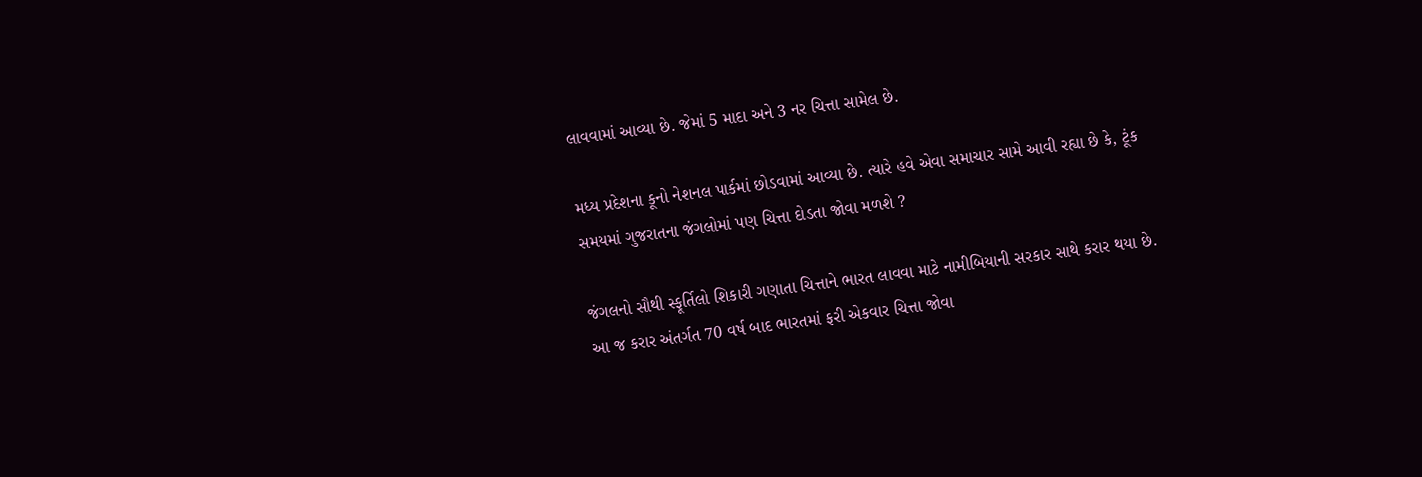લાવવામાં આવ્યા છે. જેમાં 5 માદા અને 3 નર ચિત્તા સામેલ છે.

મધ્ય પ્રદેશના કૂનો નેશનલ પાર્કમાં છોડવામાં આવ્યા છે. ત્યારે હવે એવા સમાચાર સામે આવી રહ્યા છે કે, ટૂંક સમયમાં ગુજરાતના જંગલોમાં પણ ચિત્તા દોડતા જોવા મળશે ?

જંગલનો સૌથી સ્ફૂર્તિલો શિકારી ગણાતા ચિત્તાને ભારત લાવવા માટે નામીબિયાની સરકાર સાથે કરાર થયા છે. આ જ કરાર અંતર્ગત 70 વર્ષ બાદ ભારતમાં ફરી એકવાર ચિત્તા જોવા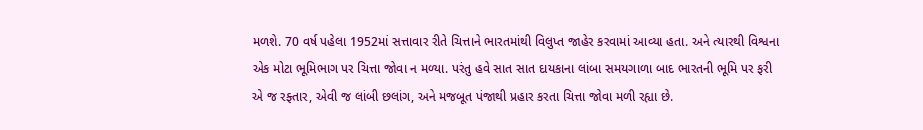મળશે. 70 વર્ષ પહેલા 1952માં સત્તાવાર રીતે ચિત્તાને ભારતમાંથી વિલુપ્ત જાહેર કરવામાં આવ્યા હતા. અને ત્યારથી વિશ્વના એક મોટા ભૂમિભાગ પર ચિત્તા જોવા ન મળ્યા. પરંતુ હવે સાત સાત દાયકાના લાંબા સમયગાળા બાદ ભારતની ભૂમિ પર ફરી એ જ રફ્તાર, એવી જ લાંબી છલાંગ, અને મજબૂત પંજાથી પ્રહાર કરતા ચિત્તા જોવા મળી રહ્યા છે.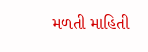મળતી માહિતી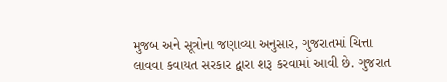મુજબ અને સૂત્રોના જણાવ્યા અનુસાર, ગુજરાતમાં ચિત્તા લાવવા કવાયત સરકાર દ્વારા શરૂ કરવામાં આવી છે. ગુજરાત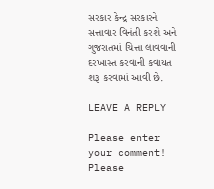સરકાર કેન્દ્ર સરકારને સત્તાવાર વિનંતી કરશે અને ગુજરાતમાં ચિત્તા લાવવાની દરખાસ્ત કરવાની કવાયત શરૂ કરવામાં આવી છે.

LEAVE A REPLY

Please enter your comment!
Please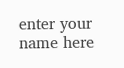enter your name here